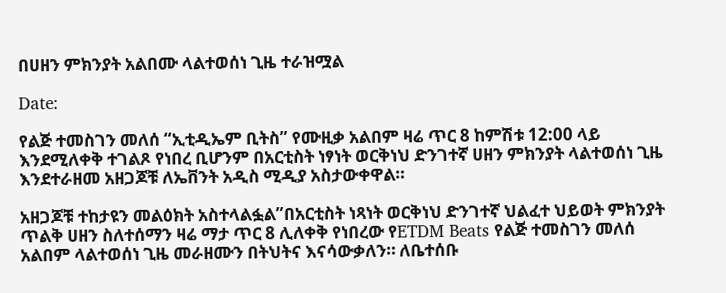በሀዘን ምክንያት አልበሙ ላልተወሰነ ጊዜ ተራዝሟል

Date:

የልጅ ተመስገን መለሰ “ኢቲዲኤም ቢትስ” የሙዚቃ አልበም ዛሬ ጥር 8 ከምሽቱ 12:00 ላይ እንደሚለቀቅ ተገልጾ የነበረ ቢሆንም በአርቲስት ነፃነት ወርቅነህ ድንገተኛ ሀዘን ምክንያት ላልተወሰነ ጊዜ እንደተራዘመ አዘጋጆቹ ለኤቨንት አዲስ ሚዲያ አስታውቀዋል።

አዘጋጆቹ ተከታዩን መልዕክት አስተላልፏል”በአርቲስት ነጻነት ወርቅነህ ድንገተኛ ህልፈተ ህይወት ምክንያት ጥልቅ ሀዘን ስለተሰማን ዛሬ ማታ ጥር 8 ሊለቀቅ የነበረው የETDM Beats የልጅ ተመስገን መለሰ አልበም ላልተወሰነ ጊዜ መራዘሙን በትህትና እናሳውቃለን። ለቤተሰቡ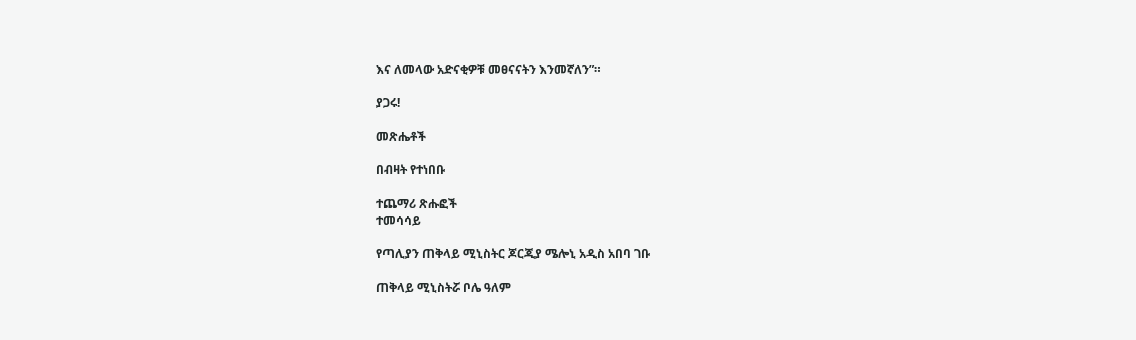እና ለመላው አድናቂዎቹ መፀናናትን እንመኛለን”።

ያጋሩ!

መጽሔቶች

በብዛት የተነበቡ

ተጨማሪ ጽሑፎች
ተመሳሳይ

የጣሊያን ጠቅላይ ሚኒስትር ጆርጂያ ሜሎኒ አዲስ አበባ ገቡ

ጠቅላይ ሚኒስትሯ ቦሌ ዓለም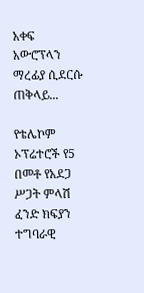አቀፍ አውሮፕላን ማረፊያ ሲደርሱ ጠቅላይ...

የቴሌኮም ኦፕሬተሮች የ5 በመቶ የአደጋ ሥጋት ምላሽ ፈንድ ክፍያን ተግባራዊ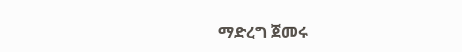ማድረግ ጀመሩ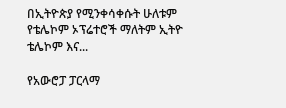በኢትዮጵያ የሚንቀሳቀሱት ሁለቱም የቴሌኮም ኦፕሬተሮች ማለትም ኢትዮ ቴሌኮም እና...

የአውሮፓ ፓርላማ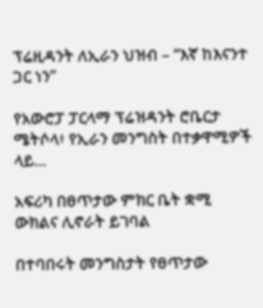ፕሬዚዳንት ለኢራን ህዝብ – “እኛ ከእናንተ ጋር ነን”

የአውሮፓ ፓርላማ ፕሬዝዳንት ሮቤርታ ሜትሶላ፥ የኢራን መንግስት በተቃዋሚዎች ላይ...

አፍሪካ በፀጥታው ምክር ቤት ቋሚ ውክልና ሊኖራት ይገባል

በተባበሩት መንግስታት የፀጥታው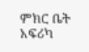ምክር ቤት አፍሪካ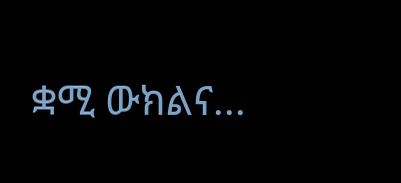ቋሚ ውክልና...